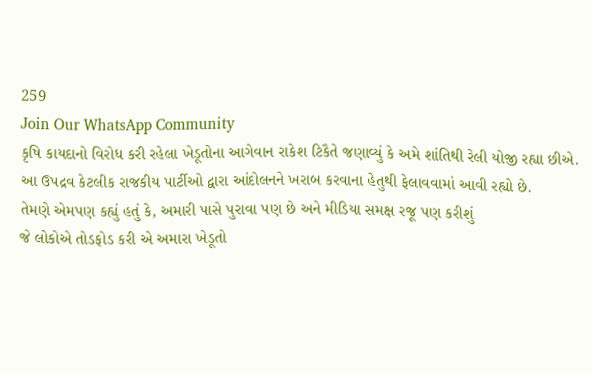259
Join Our WhatsApp Community
કૃષિ કાયદાનો વિરોધ કરી રહેલા ખેડૂતોના આગેવાન રાકેશ ટિકૈતે જણાવ્યું કે અમે શાંતિથી રેલી યોજી રહ્યા છીએ.
આ ઉપદ્રવ કેટલીક રાજકીય પાર્ટીઓ દ્વારા આંદોલનને ખરાબ કરવાના હેતુથી ફેલાવવામાં આવી રહ્યો છે.
તેમણે એમપણ કહ્યું હતું કે, અમારી પાસે પુરાવા પણ છે અને મીડિયા સમક્ષ રજૂ પણ કરીશું
જે લોકોએ તોડફોડ કરી એ અમારા ખેડૂતો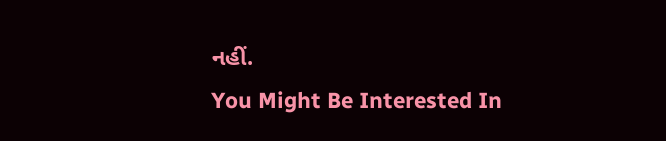નહીં.
You Might Be Interested In